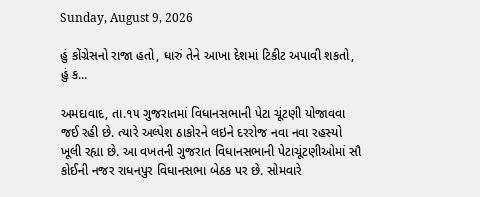Sunday, August 9, 2026

હું કોંગ્રેસનો રાજા હતો, ધારું તેને આખા દેશમાં ટિકીટ અપાવી શકતો, હું ક...

અમદાવાદ, તા.૧૫ ગુજરાતમાં વિધાનસભાની પેટા ચૂંટણી યોજાવવા જઈ રહી છે. ત્યારે અલ્પેશ ઠાકોરને લઇને દરરોજ નવા નવા રહસ્યો ખૂલી રહ્યા છે. આ વખતની ગુજરાત વિધાનસભાની પેટાચૂંટણીઓમાં સૌ કોઈની નજર રાધનપુર વિધાનસભા બેઠક પર છે. સોમવારે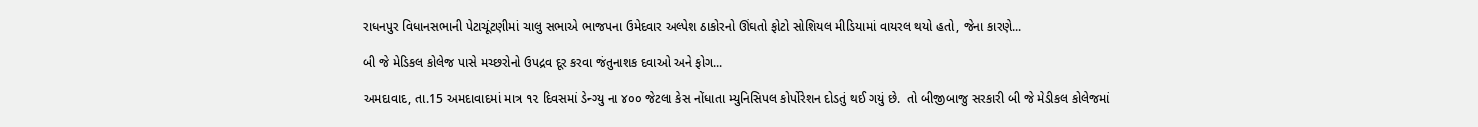રાધનપુર વિધાનસભાની પેટાચૂંટણીમાં ચાલુ સભાએ ભાજપના ઉમેદવાર અલ્પેશ ઠાકોરનો ઊંઘતો ફોટો સોશિયલ મીડિયામાં વાયરલ થયો હતો, જેના કારણે...

બી જે મેડિકલ કોલેજ પાસે મચ્છરોનો ઉપદ્રવ દૂર કરવા જંતુનાશક દવાઓ અને ફોગ...

અમદાવાદ, તા.15 અમદાવાદમાં માત્ર ૧૨ દિવસમાં ડેન્ગ્યુ ના ૪૦૦ જેટલા કેસ નોંધાતા મ્યુનિસિપલ કોર્પોરેશન દોડતું થઈ ગયું છે.  તો બીજીબાજુ સરકારી બી જે મેડીકલ કોલેજમાં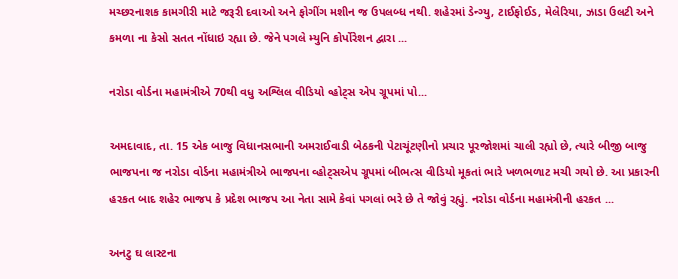મચ્છરનાશક કામગીરી માટે જરૂરી દવાઓ અને ફોગીંગ મશીન જ ઉપલબ્ધ નથી. શહેરમાં ડેન્ગ્યુ, ટાઈફોઈડ, મેલેરિયા, ઝાડા ઉલટી અને કમળા ના કેસો સતત નોંધાઇ રહ્યા છે. જેને પગલે મ્યુનિ કોર્પોરેશન દ્વારા ...

નરોડા વોર્ડના મહામંત્રીએ 70થી વધુ અશ્લિલ વીડિયો વ્હોટ્સ એપ ગ્રૂપમાં પો...

અમદાવાદ, તા. 15 એક બાજુ વિધાનસભાની અમરાઈવાડી બેઠકની પેટાચૂંટણીનો પ્રચાર પૂરજોશમાં ચાલી રહ્યો છે, ત્યારે બીજી બાજુ ભાજપના જ નરોડા વોર્ડના મહામંત્રીએ ભાજપના વ્હોટ્સએપ ગ્રૂપમાં બીભત્સ વીડિયો મૂકતાં ભારે ખળભળાટ મચી ગયો છે. આ પ્રકારની હરકત બાદ શહેર ભાજપ કે પ્રદેશ ભાજપ આ નેતા સામે કેવાં પગલાં ભરે છે તે જોવું રહ્યું. નરોડા વોર્ડના મહામંત્રીની હરકત ...

અનટુ ઘ લાસ્ટના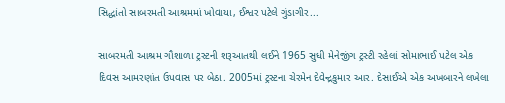સિદ્ધાંતો સાબરમતી આશ્રમમાં ખોવાયા, ઈશ્વર પટેલે ગુંડાગીર...

સાબરમતી આશ્રમ ગૌશાળા ટ્રસ્ટની શરૂઆતથી લઈને 1965 સુધી મેનેજીંગ ટ્રસ્ટી રહેલાં સોમાભાઈ પટેલ એક દિવસ આમરણાંત ઉપવાસ પર બેઠા. 2005માં ટ્રસ્ટના ચેરમેન દેવેન્દ્રકુમાર આર. દેસાઈએ એક અખબારને લખેલા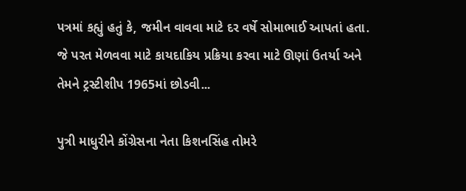પત્રમાં કહ્યું હતું કે, જમીન વાવવા માટે દર વર્ષે સોમાભાઈ આપતાં હતા. જે પરત મેળવવા માટે કાયદાકિય પ્રક્રિયા કરવા માટે ઊણાં ઉતર્યા અને તેમને ટ્રસ્ટીશીપ 1965માં છોડવી...

પુત્રી માધુરીને કોંગ્રેસના નેતા કિશનસિંહ તોમરે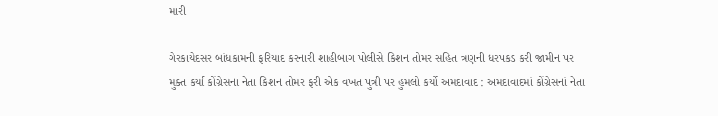મારી

ગેરકાયેદસર બાંધકામની ફરિયાદ કરનારી શાહીબાગ પોલીસે કિશન તોમર સહિત ત્રણની ધરપકડ કરી જામીન પર મુક્ત કર્યા કોંગ્રેસના નેતા કિશન તોમર ફરી એક વખત પુત્રી પર હુમલો કર્યો અમદાવાદ : અમદાવાદમાં કોંગ્રેસનાં નેતા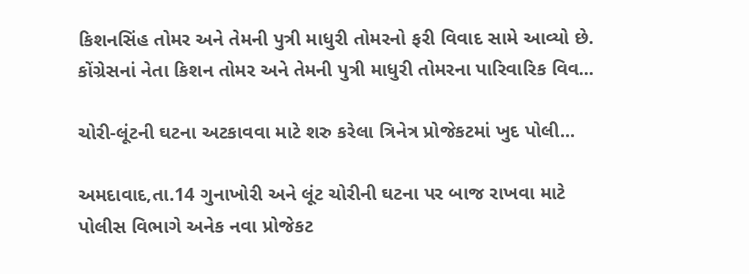કિશનસિંહ તોમર અને તેમની પુત્રી માધુરી તોમરનો ફરી વિવાદ સામે આવ્યો છે. કોંગ્રેસનાં નેતા કિશન તોમર અને તેમની પુત્રી માધુરી તોમરના પારિવારિક વિવ...

ચોરી-લૂંટની ઘટના અટકાવવા માટે શરુ કરેલા ત્રિનેત્ર પ્રોજેકટમાં ખુદ પોલી...

અમદાવાદ,તા.14 ગુનાખોરી અને લૂંટ ચોરીની ઘટના પર બાજ રાખવા માટે પોલીસ વિભાગે અનેક નવા પ્રોજેકટ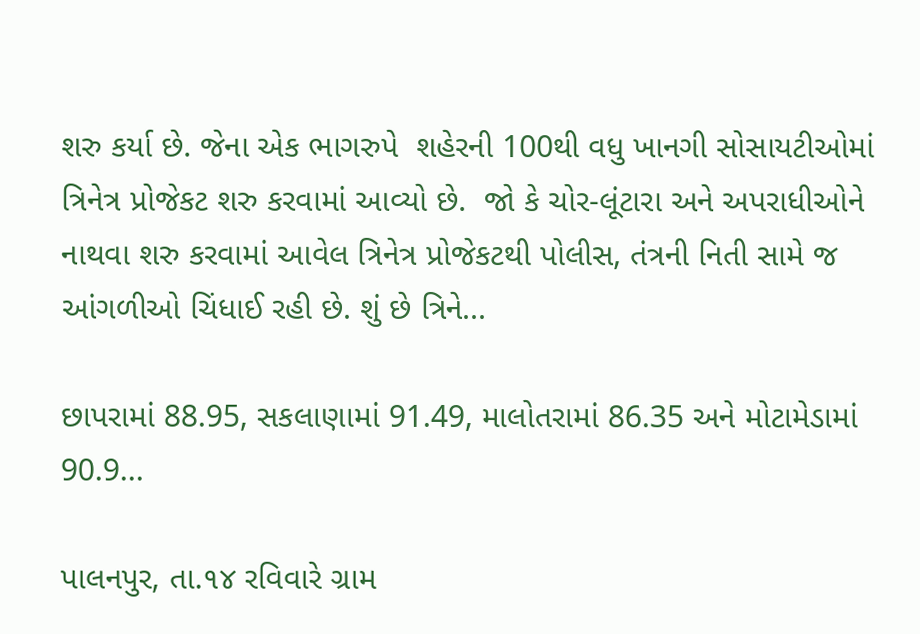શરુ કર્યા છે. જેના એક ભાગરુપે  શહેરની 100થી વધુ ખાનગી સોસાયટીઓમાં  ત્રિનેત્ર પ્રોજેકટ શરુ કરવામાં આવ્યો છે.  જો કે ચોર-લૂંટારા અને અપરાધીઓને નાથવા શરુ કરવામાં આવેલ ત્રિનેત્ર પ્રોજેકટથી પોલીસ, તંત્રની નિતી સામે જ આંગળીઓ ચિંધાઈ રહી છે. શું છે ત્રિને...

છાપરામાં 88.95, સકલાણામાં 91.49, માલોતરામાં 86.35 અને મોટામેડામાં 90.9...

પાલનપુર, તા.૧૪ રવિવારે ગ્રામ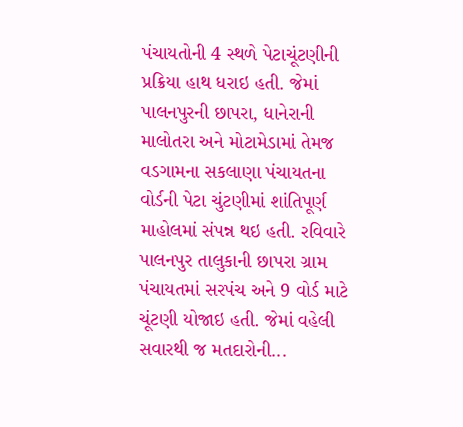પંચાયતોની 4 સ્થળે પેટાચૂંટણીની પ્રક્રિયા હાથ ધરાઇ હતી. જેમાં પાલનપુરની છાપરા, ધાનેરાની માલોતરા અને મોટામેડામાં તેમજ વડગામના સકલાણા પંચાયતના વોર્ડની પેટા ચુંટણીમાં શાંતિપૂર્ણ માહોલમાં સંપન્ન થઇ હતી. રવિવારે પાલનપુર તાલુકાની છાપરા ગ્રામ પંચાયતમાં સરપંચ અને 9 વોર્ડ માટે ચૂંટણી યોજાઇ હતી. જેમાં વહેલી સવારથી જ મતદારોની...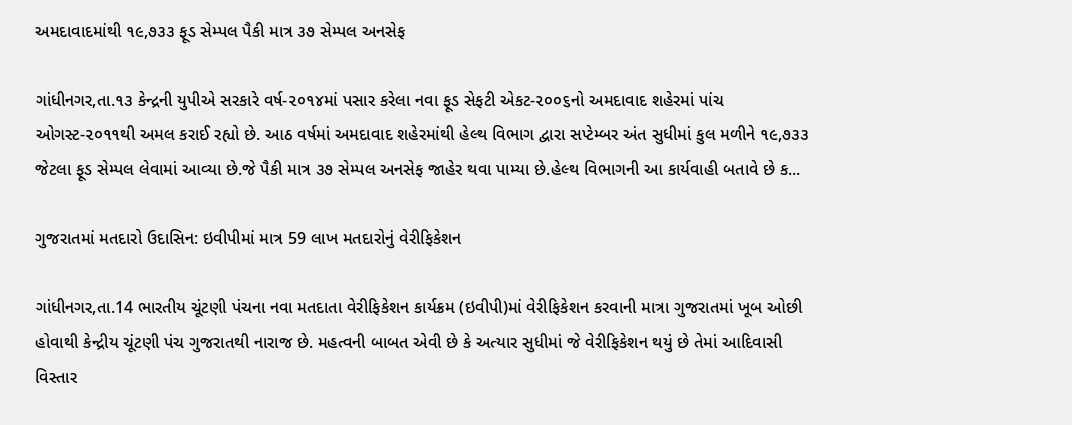અમદાવાદમાંથી ૧૯,૭૩૩ ફૂડ સેમ્પલ પૈકી માત્ર ૩૭ સેમ્પલ અનસેફ

ગાંધીનગર,તા.૧૩ કેન્દ્રની યુપીએ સરકારે વર્ષ-૨૦૧૪માં પસાર કરેલા નવા ફૂડ સેફટી એકટ-૨૦૦૬નો અમદાવાદ શહેરમાં પાંચ ઓગસ્ટ-૨૦૧૧થી અમલ કરાઈ રહ્યો છે. આઠ વર્ષમાં અમદાવાદ શહેરમાંથી હેલ્થ વિભાગ દ્વારા સપ્ટેમ્બર અંત સુધીમાં કુલ મળીને ૧૯,૭૩૩ જેટલા ફૂડ સેમ્પલ લેવામાં આવ્યા છે.જે પૈકી માત્ર ૩૭ સેમ્પલ અનસેફ જાહેર થવા પામ્યા છે.હેલ્થ વિભાગની આ કાર્યવાહી બતાવે છે ક...

ગુજરાતમાં મતદારો ઉદાસિન: ઇવીપીમાં માત્ર 59 લાખ મતદારોનું વેરીફિકેશન

ગાંધીનગર,તા.14 ભારતીય ચૂંટણી પંચના નવા મતદાતા વેરીફિકેશન કાર્યક્રમ (ઇવીપી)માં વેરીફિકેશન કરવાની માત્રા ગુજરાતમાં ખૂબ ઓછી હોવાથી કેન્દ્રીય ચૂંટણી પંચ ગુજરાતથી નારાજ છે. મહત્વની બાબત એવી છે કે અત્યાર સુધીમાં જે વેરીફિકેશન થયું છે તેમાં આદિવાસી વિસ્તાર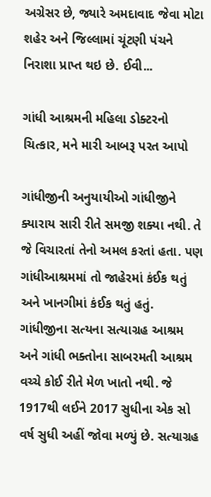અગ્રેસર છે, જ્યારે અમદાવાદ જેવા મોટા શહેર અને જિલ્લામાં ચૂંટણી પંચને નિરાશા પ્રાપ્ત થઇ છે. ઈવી...

ગાંધી આશ્રમની મહિલા ડોક્ટરનો ચિત્કાર, મને મારી આબરૂ પરત આપો

ગાંધીજીની અનુયાયીઓ ગાંધીજીને ક્યારાય સારી રીતે સમજી શક્યા નથી. તે જે વિચારતાં તેનો અમલ કરતાં હતા. પણ ગાંધીઆશ્રમમાં તો જાહેરમાં કંઈક થતું અને ખાનગીમાં કંઈક થતું હતું. ગાંધીજીના સત્યના સત્યાગ્રહ આશ્રમ અને ગાંધી ભક્તોના સાબરમતી આશ્રમ વચ્ચે કોઈ રીતે મેળ ખાતો નથી. જે 1917થી લઈને 2017 સુધીના એક સો વર્ષ સુધી અહીં જોવા મળ્યું છે. સત્યાગ્રહ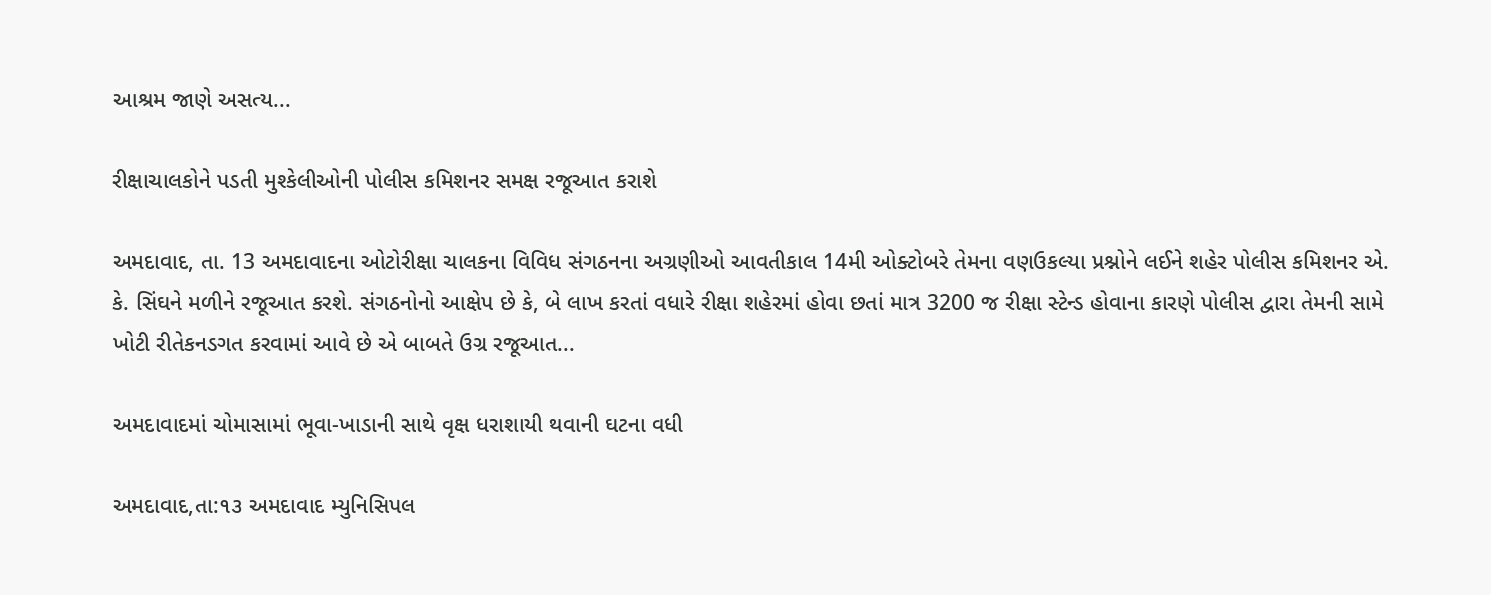આશ્રમ જાણે અસત્ય...

રીક્ષાચાલકોને પડતી મુશ્કેલીઓની પોલીસ કમિશનર સમક્ષ રજૂઆત કરાશે

અમદાવાદ, તા. 13 અમદાવાદના ઓટોરીક્ષા ચાલકના વિવિધ સંગઠનના અગ્રણીઓ આવતીકાલ 14મી ઓક્ટોબરે તેમના વણઉકલ્યા પ્રશ્નોને લઈને શહેર પોલીસ કમિશનર એ. કે. સિંઘને મળીને રજૂઆત કરશે. સંગઠનોનો આક્ષેપ છે કે, બે લાખ કરતાં વધારે રીક્ષા શહેરમાં હોવા છતાં માત્ર 3200 જ રીક્ષા સ્ટેન્ડ હોવાના કારણે પોલીસ દ્વારા તેમની સામે ખોટી રીતેકનડગત કરવામાં આવે છે એ બાબતે ઉગ્ર રજૂઆત...

અમદાવાદમાં ચોમાસામાં ભૂવા-ખાડાની સાથે વૃક્ષ ધરાશાયી થવાની ઘટના વધી

અમદાવાદ,તા:૧૩ અમદાવાદ મ્યુનિસિપલ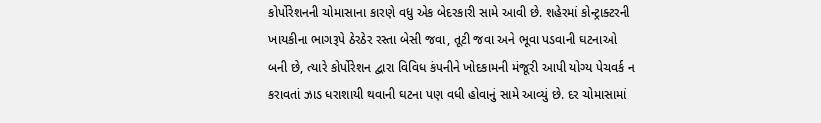કોર્પોરેશનની ચોમાસાના કારણે વધુ એક બેદરકારી સામે આવી છે. શહેરમાં કોન્ટ્રાક્ટરની ખાયકીના ભાગરૂપે ઠેરઠેર રસ્તા બેસી જવા, તૂટી જવા અને ભૂવા પડવાની ઘટનાઓ બની છે, ત્યારે કોર્પોરેશન દ્વારા વિવિધ કંપનીને ખોદકામની મંજૂરી આપી યોગ્ય પેચવર્ક ન કરાવતાં ઝાડ ધરાશાયી થવાની ઘટના પણ વધી હોવાનું સામે આવ્યું છે. દર ચોમાસામાં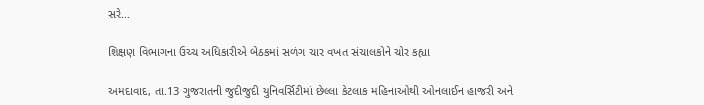સરે...

શિક્ષણ વિભાગના ઉચ્ચ અધિકારીએ બેઠકમાં સળંગ ચાર વખત સંચાલકોને ચોર કહ્યા

અમદાવાદ, તા.13 ગુજરાતની જુદીજુદી યુનિવર્સિટીમાં છેલ્લા કેટલાક મહિનાઓથી ઓનલાઈન હાજરી અને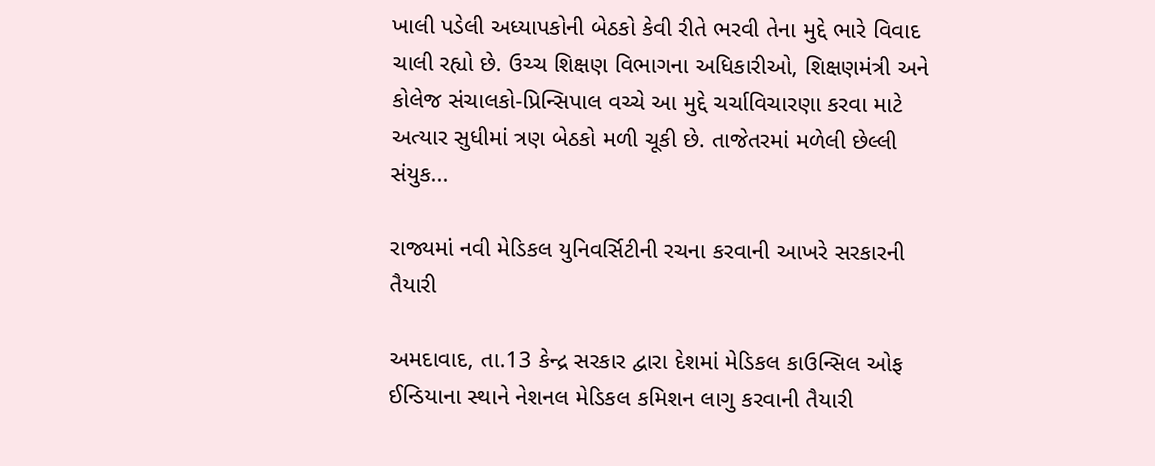ખાલી પડેલી અધ્યાપકોની બેઠકો કેવી રીતે ભરવી તેના મુદ્દે ભારે વિવાદ ચાલી રહ્યો છે. ઉચ્ચ શિક્ષણ વિભાગના અધિકારીઓ, શિક્ષણમંત્રી અને કોલેજ સંચાલકો-પ્રિન્સિપાલ વચ્ચે આ મુદ્દે ચર્ચાવિચારણા કરવા માટે અત્યાર સુધીમાં ત્રણ બેઠકો મળી ચૂકી છે. તાજેતરમાં મળેલી છેલ્લી સંયુક...

રાજ્યમાં નવી મેડિકલ યુનિવર્સિટીની રચના કરવાની આખરે સરકારની તૈયારી

અમદાવાદ, તા.13 કેન્દ્ર સરકાર દ્વારા દેશમાં મેડિકલ કાઉન્સિલ ઓફ ઈન્ડિયાના સ્થાને નેશનલ મેડિકલ કમિશન લાગુ કરવાની તૈયારી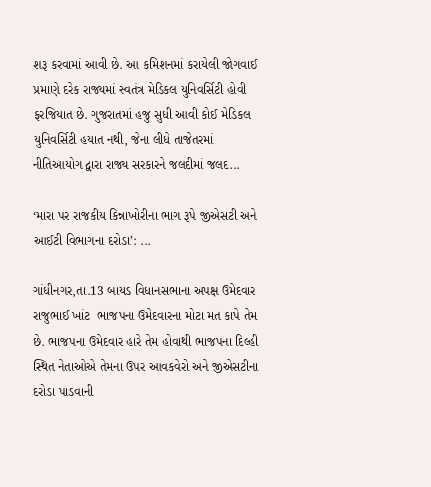શરૂ કરવામાં આવી છે. આ કમિશનમાં કરાયેલી જોગવાઈ પ્રમાણે દરેક રાજ્યમાં સ્વતંત્ર મેડિકલ યુનિવર્સિટી હોવી ફરજિયાત છે. ગુજરાતમાં હજુ સુધી આવી કોઈ મેડિકલ યુનિવર્સિટી હયાત નથી, જેના લીધે તાજેતરમાં નીતિઆયોગ દ્વારા રાજ્ય સરકારને જલદીમાં જલદ...

‘મારા પર રાજકીય કિન્નાખોરીના ભાગ રૂપે જીએસટી અને આઈટી વિભાગના દરોડા’: ...

ગાંધીનગર,તા.13 બાયડ વિધાનસભાના અપક્ષ ઉમેદવાર રાજુભાઈ ખાંટ  ભાજપના ઉમેદવારના મોટા મત કાપે તેમ છે. ભાજપના ઉમેદવાર હારે તેમ હોવાથી ભાજપના દિલ્હી સ્થિત નેતાઓએ તેમના ઉપર આવકવેરો અને જીએસટીના દરોડા પાડવાની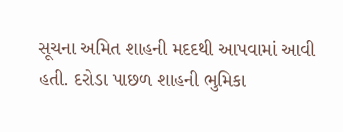સૂચના અમિત શાહની મદદથી આપવામાં આવી હતી. દરોડા પાછળ શાહની ભુમિકા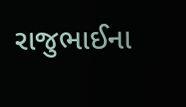રાજુભાઈના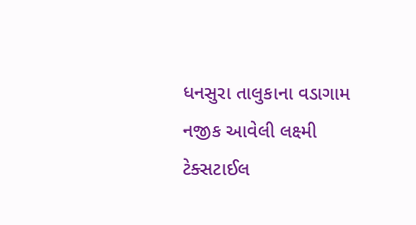ધનસુરા તાલુકાના વડાગામ નજીક આવેલી લક્ષ્મી ટેક્સટાઈલ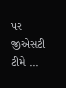પર જીએસટી ટીમે ...